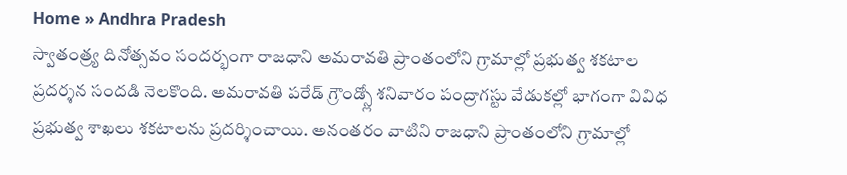Home » Andhra Pradesh
స్వాతంత్ర్య దినోత్సవం సందర్భంగా రాజధాని అమరావతి ప్రాంతంలోని గ్రామాల్లో ప్రభుత్వ శకటాల ప్రదర్శన సందడి నెలకొంది. అమరావతి పరేడ్ గ్రౌండ్స్లో శనివారం పంద్రాగస్టు వేడుకల్లో భాగంగా వివిధ ప్రభుత్వ శాఖలు శకటాలను ప్రదర్శించాయి. అనంతరం వాటిని రాజధాని ప్రాంతంలోని గ్రామాల్లో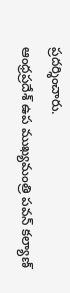ప్రదర్శించారు.
ఆంధ్రప్రదేశ్ ఉప ముఖ్యమంత్రి పవన్ కల్యాణ్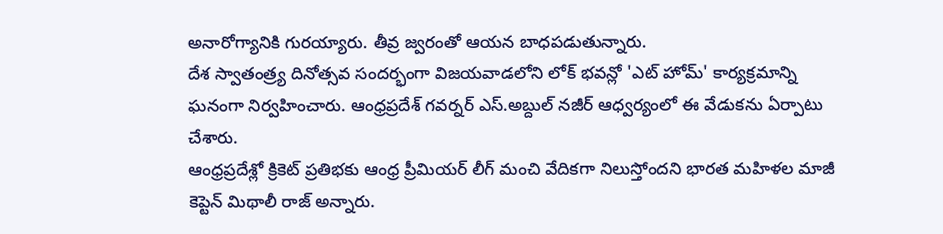అనారోగ్యానికి గురయ్యారు. తీవ్ర జ్వరంతో ఆయన బాధపడుతున్నారు.
దేశ స్వాతంత్ర్య దినోత్సవ సందర్భంగా విజయవాడలోని లోక్ భవన్లో 'ఎట్ హోమ్' కార్యక్రమాన్ని ఘనంగా నిర్వహించారు. ఆంధ్రప్రదేశ్ గవర్నర్ ఎస్.అబ్దుల్ నజీర్ ఆధ్వర్యంలో ఈ వేడుకను ఏర్పాటు చేశారు.
ఆంధ్రప్రదేశ్లో క్రికెట్ ప్రతిభకు ఆంధ్ర ప్రీమియర్ లీగ్ మంచి వేదికగా నిలుస్తోందని భారత మహిళల మాజీ కెప్టెన్ మిథాలీ రాజ్ అన్నారు.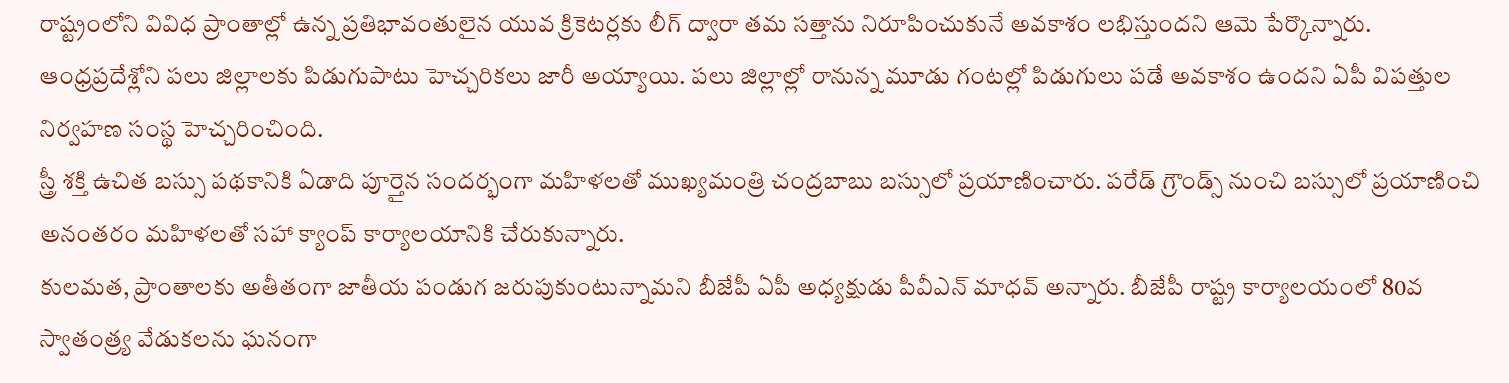రాష్ట్రంలోని వివిధ ప్రాంతాల్లో ఉన్న ప్రతిభావంతులైన యువ క్రికెటర్లకు లీగ్ ద్వారా తమ సత్తాను నిరూపించుకునే అవకాశం లభిస్తుందని ఆమె పేర్కొన్నారు.
ఆంధ్రప్రదేశ్లోని పలు జిల్లాలకు పిడుగుపాటు హెచ్చరికలు జారీ అయ్యాయి. పలు జిల్లాల్లో రానున్న మూడు గంటల్లో పిడుగులు పడే అవకాశం ఉందని ఏపీ విపత్తుల నిర్వహణ సంస్థ హెచ్చరించింది.
స్త్రీ శక్తి ఉచిత బస్సు పథకానికి ఏడాది పూర్తైన సందర్భంగా మహిళలతో ముఖ్యమంత్రి చంద్రబాబు బస్సులో ప్రయాణించారు. పరేడ్ గ్రౌండ్స్ నుంచి బస్సులో ప్రయాణించి అనంతరం మహిళలతో సహా క్యాంప్ కార్యాలయానికి చేరుకున్నారు.
కులమత, ప్రాంతాలకు అతీతంగా జాతీయ పండుగ జరుపుకుంటున్నామని బీజేపీ ఏపీ అధ్యక్షుడు పీవీఎన్ మాధవ్ అన్నారు. బీజేపీ రాష్ట్ర కార్యాలయంలో 80వ స్వాతంత్ర్య వేడుకలను ఘనంగా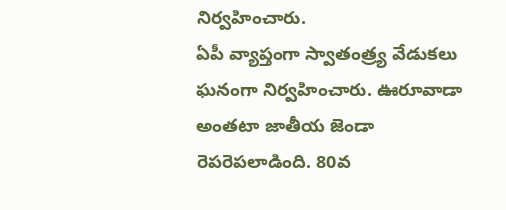నిర్వహించారు.
ఏపీ వ్యాప్తంగా స్వాతంత్ర్య వేడుకలు ఘనంగా నిర్వహించారు. ఊరూవాడా అంతటా జాతీయ జెండా రెపరెపలాడింది. 80వ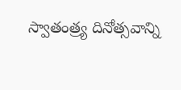స్వాతంత్ర్య దినోత్సవాన్ని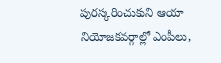పురస్కరించుకుని ఆయా నియోజకవర్గాల్లో ఎంపీలు,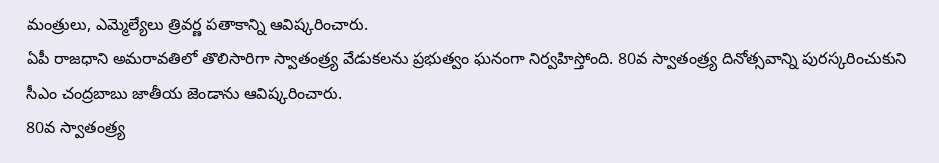మంత్రులు, ఎమ్మెల్యేలు త్రివర్ణ పతాకాన్ని ఆవిష్కరించారు.
ఏపీ రాజధాని అమరావతిలో తొలిసారిగా స్వాతంత్ర్య వేడుకలను ప్రభుత్వం ఘనంగా నిర్వహిస్తోంది. 80వ స్వాతంత్ర్య దినోత్సవాన్ని పురస్కరించుకుని సీఎం చంద్రబాబు జాతీయ జెండాను ఆవిష్కరించారు.
80వ స్వాతంత్ర్య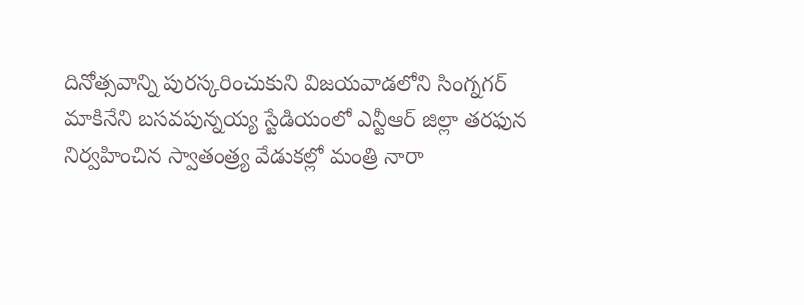దినోత్సవాన్ని పురస్కరించుకుని విజయవాడలోని సింగ్నగర్ మాకినేని బసవపున్నయ్య స్టేడియంలో ఎన్టీఆర్ జిల్లా తరఫున నిర్వహించిన స్వాతంత్ర్య వేడుకల్లో మంత్రి నారా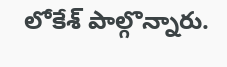లోకేశ్ పాల్గొన్నారు.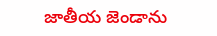జాతీయ జెండాను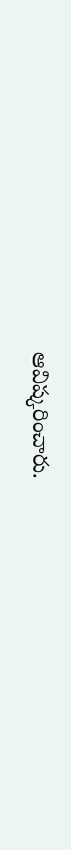ఆవిష్కరించారు.